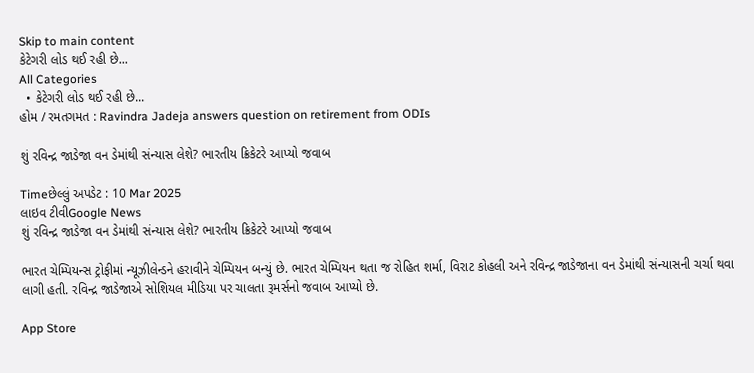Skip to main content
કેટેગરી લોડ થઈ રહી છે...
All Categories
  • કેટેગરી લોડ થઈ રહી છે...
હોમ / રમતગમત : Ravindra Jadeja answers question on retirement from ODIs

શું રવિન્દ્ર જાડેજા વન ડેમાંથી સંન્યાસ લેશે? ભારતીય ક્રિકેટરે આપ્યો જવાબ

Timeછેલ્લું અપડેટ : 10 Mar 2025
લાઇવ ટીવીGoogle News
શું રવિન્દ્ર જાડેજા વન ડેમાંથી સંન્યાસ લેશે? ભારતીય ક્રિકેટરે આપ્યો જવાબ

ભારત ચેમ્પિયન્સ ટ્રોફીમાં ન્યૂઝીલેન્ડને હરાવીને ચેમ્પિયન બન્યું છે. ભારત ચેમ્પિયન થતા જ રોહિત શર્મા, વિરાટ કોહલી અને રવિન્દ્ર જાડેજાના વન ડેમાંથી સંન્યાસની ચર્ચા થવા લાગી હતી. રવિન્દ્ર જાડેજાએ સોશિયલ મીડિયા પર ચાલતા રૂમર્સનો જવાબ આપ્યો છે.

App Store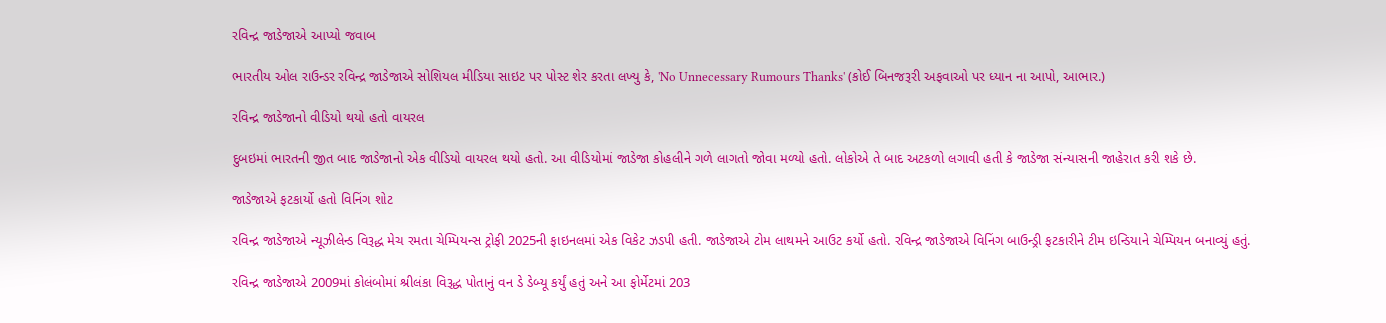રવિન્દ્ર જાડેજાએ આપ્યો જવાબ

ભારતીય ઓલ રાઉન્ડર રવિન્દ્ર જાડેજાએ સોશિયલ મીડિયા સાઇટ પર પોસ્ટ શેર કરતા લખ્યુ કે, 'No Unnecessary Rumours Thanks' (કોઈ બિનજરૂરી અફવાઓ પર ધ્યાન ના આપો, આભાર.)

રવિન્દ્ર જાડેજાનો વીડિયો થયો હતો વાયરલ

દુબઇમાં ભારતની જીત બાદ જાડેજાનો એક વીડિયો વાયરલ થયો હતો. આ વીડિયોમાં જાડેજા કોહલીને ગળે લાગતો જોવા મળ્યો હતો. લોકોએ તે બાદ અટકળો લગાવી હતી કે જાડેજા સંન્યાસની જાહેરાત કરી શકે છે.

જાડેજાએ ફટકાર્યો હતો વિનિંગ શોટ

રવિન્દ્ર જાડેજાએ ન્યૂઝીલેન્ડ વિરૂદ્ધ મેચ રમતા ચેમ્પિયન્સ ટ્રોફી 2025ની ફાઇનલમાં એક વિકેટ ઝડપી હતી. જાડેજાએ ટોમ લાથમને આઉટ કર્યો હતો. રવિન્દ્ર જાડેજાએ વિનિંગ બાઉન્ડ્રી ફટકારીને ટીમ ઇન્ડિયાને ચેમ્પિયન બનાવ્યું હતું.

રવિન્દ્ર જાડેજાએ 2009માં કોલંબોમાં શ્રીલંકા વિરૂદ્ધ પોતાનું વન ડે ડેબ્યૂ કર્યું હતું અને આ ફોર્મેટમાં 203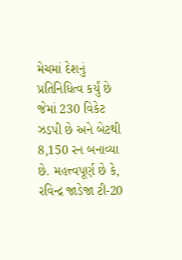મેચમાં દેશનું પ્રતિનિધિત્વ કર્યું છે જેમાં 230 વિકેટ ઝડપી છે અને બેટથી 8,150 રન બનાવ્યા છે. મહત્ત્વપૂર્ણ છે કે, રવિન્દ્ર જાડેજા ટી-20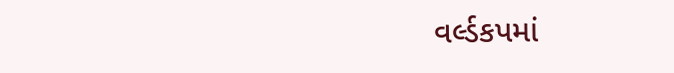વર્લ્ડકપમાં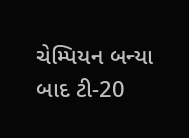ચેમ્પિયન બન્યા બાદ ટી-20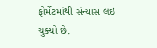ફોર્મેટમાંથી સંન્યાસ લઇ ચુક્યો છે.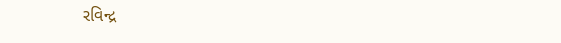રવિન્દ્ર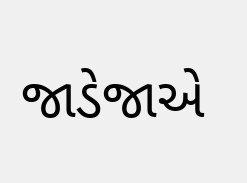જાડેજાએ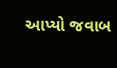આપ્યો જવાબ